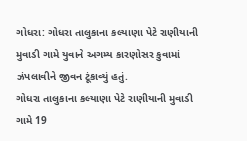ગોધરા: ગોધરા તાલુકાના કલ્યાણા પેટે રાણીયાની મુવાડી ગામે યુવાને અગમ્ય કારણોસર કુવામાં ઝંપલાવીને જીવન ટૂંકાવ્યું હતું.
ગોધરા તાલુકાના કલ્યાણા પેટે રાણીયાની મુવાડી ગામે 19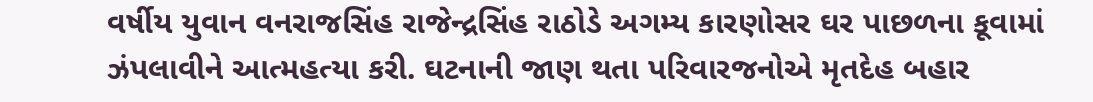વર્ષીય યુવાન વનરાજસિંહ રાજેન્દ્રસિંહ રાઠોડે અગમ્ય કારણોસર ઘર પાછળના કૂવામાં ઝંપલાવીને આત્મહત્યા કરી. ઘટનાની જાણ થતા પરિવારજનોએ મૃતદેહ બહાર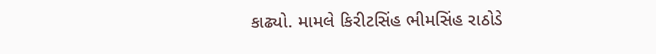કાઢ્યો. મામલે કિરીટસિંહ ભીમસિંહ રાઠોડે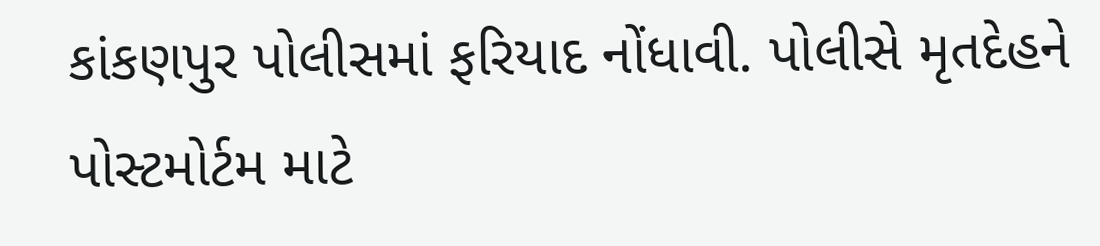કાંકણપુર પોલીસમાં ફરિયાદ નોંધાવી. પોલીસે મૃતદેહને પોસ્ટમોર્ટમ માટે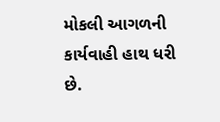મોકલી આગળની કાર્યવાહી હાથ ધરી છે.